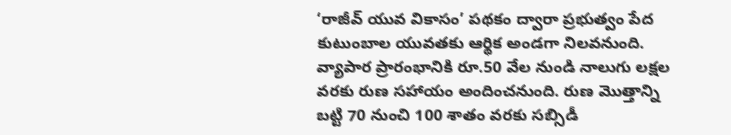‘రాజీవ్ యువ వికాసం’ పథకం ద్వారా ప్రభుత్వం పేద కుటుంబాల యువతకు ఆర్థిక అండగా నిలవనుంది. వ్యాపార ప్రారంభానికి రూ.50 వేల నుండి నాలుగు లక్షల వరకు రుణ సహాయం అందించనుంది. రుణ మొత్తాన్ని బట్టి 70 నుంచి 100 శాతం వరకు సబ్సిడీ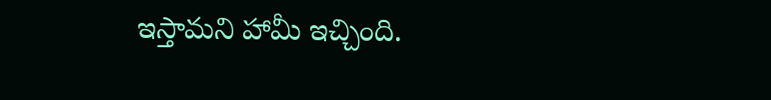ఇస్తామని హామీ ఇచ్చింది.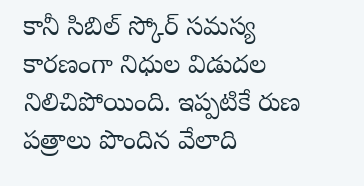కానీ సిబిల్ స్కోర్ సమస్య కారణంగా నిధుల విడుదల నిలిచిపోయింది. ఇప్పటికే రుణ పత్రాలు పొందిన వేలాది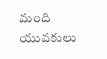మంది యువకులు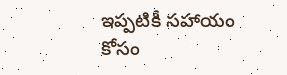ఇప్పటికీ సహాయం కోసం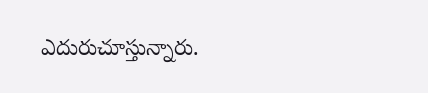ఎదురుచూస్తున్నారు.